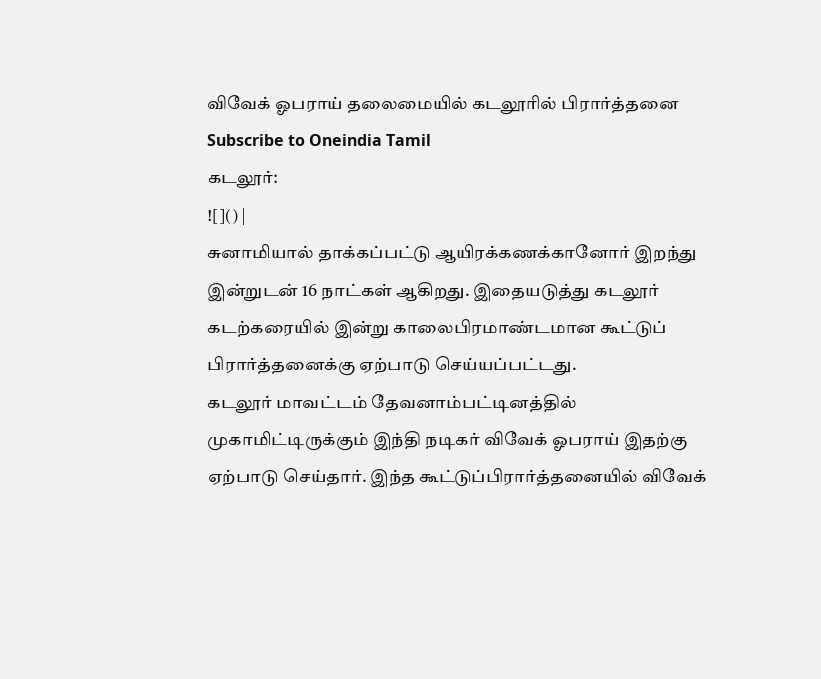விவேக் ஓபராய் தலைமையில் கடலூரில் பிரார்த்தனை
Subscribe to Oneindia Tamil
கடலூர்:
![]() |
சுனாமியால் தாக்கப்பட்டு ஆயிரக்கணக்கானோர் இறந்து இன்றுடன் 16 நாட்கள் ஆகிறது. இதையடுத்து கடலூர் கடற்கரையில் இன்று காலைபிரமாண்டமான கூட்டுப் பிரார்த்தனைக்கு ஏற்பாடு செய்யப்பட்டது.
கடலூர் மாவட்டம் தேவனாம்பட்டினத்தில் முகாமிட்டிருக்கும் இந்தி நடிகர் விவேக் ஓபராய் இதற்கு ஏற்பாடு செய்தார். இந்த கூட்டுப்பிரார்த்தனையில் விவேக்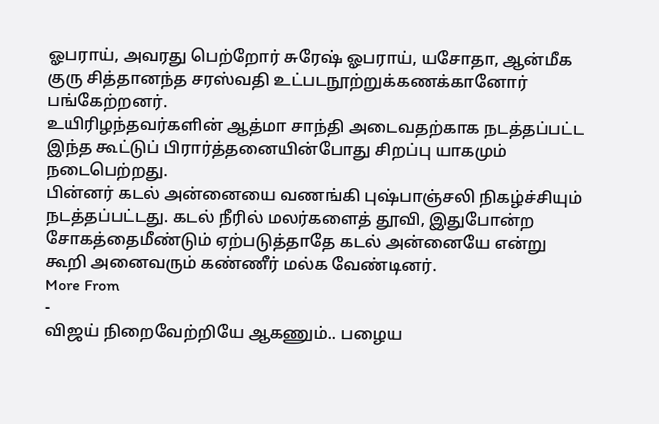ஓபராய், அவரது பெற்றோர் சுரேஷ் ஓபராய், யசோதா, ஆன்மீக குரு சித்தானந்த சரஸ்வதி உட்படநூற்றுக்கணக்கானோர் பங்கேற்றனர்.
உயிரிழந்தவர்களின் ஆத்மா சாந்தி அடைவதற்காக நடத்தப்பட்ட இந்த கூட்டுப் பிரார்த்தனையின்போது சிறப்பு யாகமும் நடைபெற்றது.
பின்னர் கடல் அன்னையை வணங்கி புஷ்பாஞ்சலி நிகழ்ச்சியும் நடத்தப்பட்டது. கடல் நீரில் மலர்களைத் தூவி, இதுபோன்ற சோகத்தைமீண்டும் ஏற்படுத்தாதே கடல் அன்னையே என்று கூறி அனைவரும் கண்ணீர் மல்க வேண்டினர்.
More From
-
விஜய் நிறைவேற்றியே ஆகணும்.. பழைய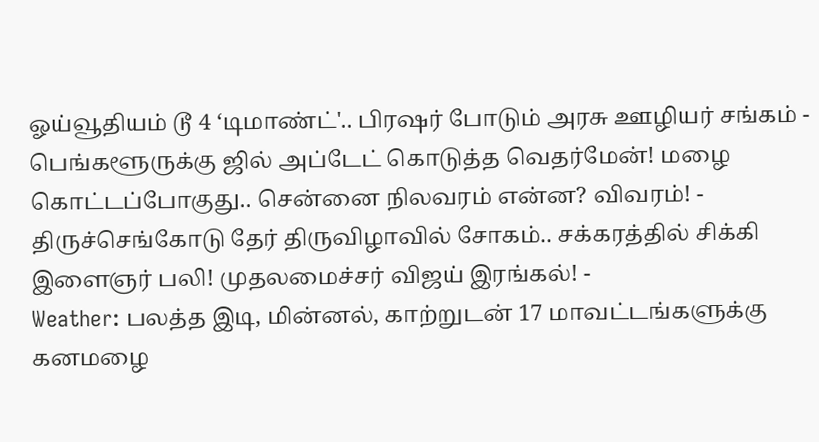ஓய்வூதியம் டூ 4 ‘டிமாண்ட்'.. பிரஷர் போடும் அரசு ஊழியர் சங்கம் -
பெங்களூருக்கு ஜில் அப்டேட் கொடுத்த வெதர்மேன்! மழை கொட்டப்போகுது.. சென்னை நிலவரம் என்ன? விவரம்! -
திருச்செங்கோடு தேர் திருவிழாவில் சோகம்.. சக்கரத்தில் சிக்கி இளைஞர் பலி! முதலமைச்சர் விஜய் இரங்கல்! -
Weather: பலத்த இடி, மின்னல், காற்றுடன் 17 மாவட்டங்களுக்கு கனமழை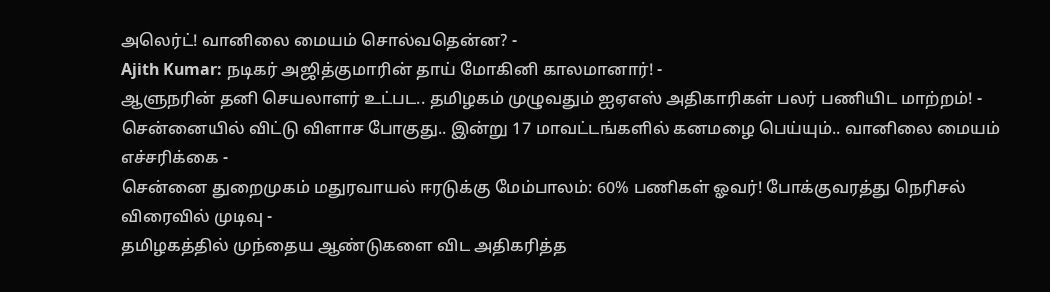அலெர்ட்! வானிலை மையம் சொல்வதென்ன? -
Ajith Kumar: நடிகர் அஜித்குமாரின் தாய் மோகினி காலமானார்! -
ஆளுநரின் தனி செயலாளர் உட்பட.. தமிழகம் முழுவதும் ஐஏஎஸ் அதிகாரிகள் பலர் பணியிட மாற்றம்! -
சென்னையில் விட்டு விளாச போகுது.. இன்று 17 மாவட்டங்களில் கனமழை பெய்யும்.. வானிலை மையம் எச்சரிக்கை -
சென்னை துறைமுகம் மதுரவாயல் ஈரடுக்கு மேம்பாலம்: 60% பணிகள் ஓவர்! போக்குவரத்து நெரிசல் விரைவில் முடிவு -
தமிழகத்தில் முந்தைய ஆண்டுகளை விட அதிகரித்த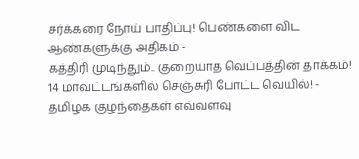சர்க்கரை நோய் பாதிப்பு! பெண்களை விட ஆண்களுக்கு அதிகம் -
கத்திரி முடிந்தும்.. குறையாத வெப்பத்தின் தாக்கம்! 14 மாவட்டங்களில் செஞ்சுரி போட்ட வெயில்! -
தமிழக குழந்தைகள் எவ்வளவு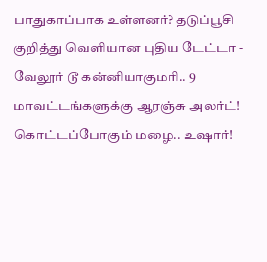பாதுகாப்பாக உள்ளனர்? தடுப்பூசி குறித்து வெளியான புதிய டேட்டா -
வேலூர் டூ கன்னியாகுமரி.. 9 மாவட்டங்களுக்கு ஆரஞ்சு அலர்ட்! கொட்டப்போகும் மழை.. உஷார்!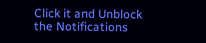Click it and Unblock the Notifications